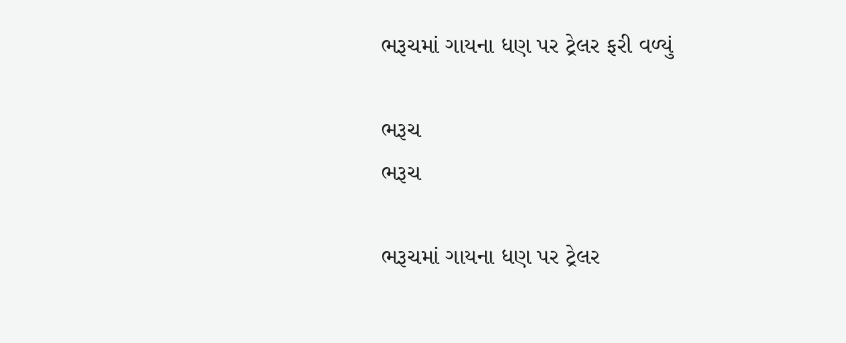ભરૂચમાં ગાયના ધણ પર ટ્રેલર ફરી વળ્યું

ભરૂચ
ભરૂચ

ભરૂચમાં ગાયના ધણ પર ટ્રેલર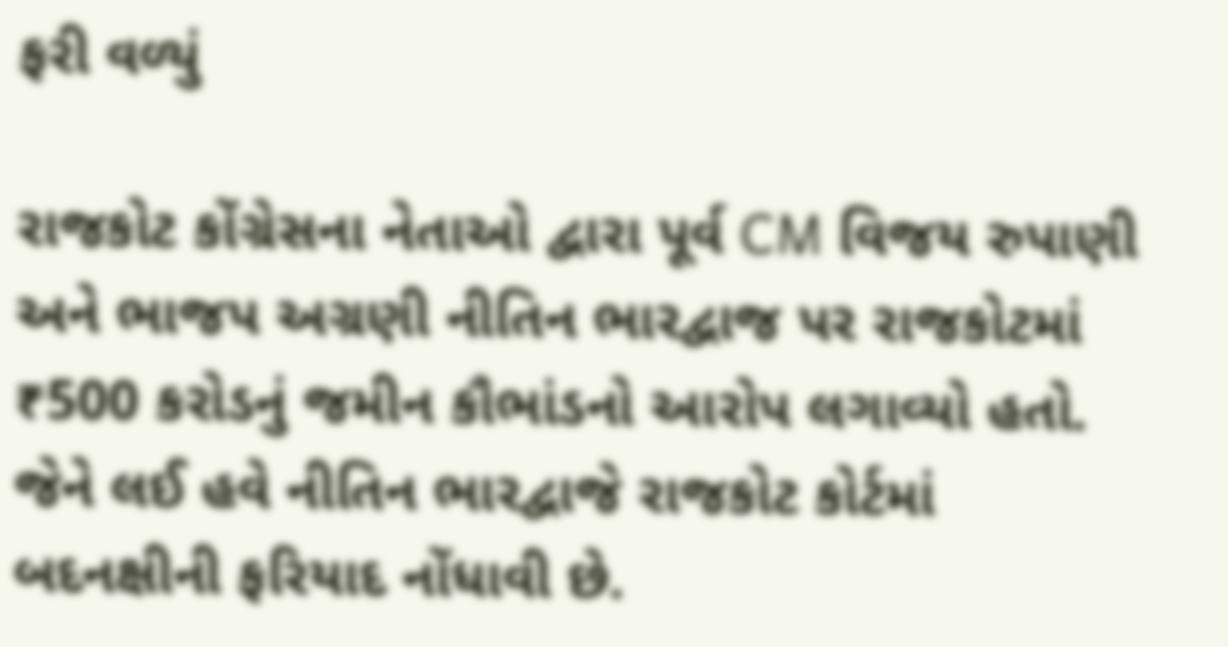ફરી વળ્યું

રાજકોટ કોંગ્રેસના નેતાઓ દ્વારા પૂર્વ CM વિજય રુપાણી અને ભાજપ અગ્રણી નીતિન ભારદ્વાજ પર રાજકોટમાં ₹500 કરોડનું જમીન કૌભાંડનો આરોપ લગાવ્યો હતો. જેને લઈ હવે નીતિન ભારદ્વાજે રાજકોટ કોર્ટમાં બદનક્ષીની ફરિયાદ નોંધાવી છે.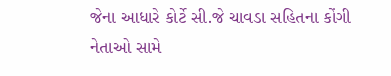જેના આધારે કોર્ટે સી.જે ચાવડા સહિતના કોંગી નેતાઓ સામે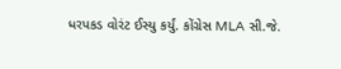ધરપકડ વોરંટ ઈસ્યુ કર્યું. કોંગ્રેસ MLA સી.જે.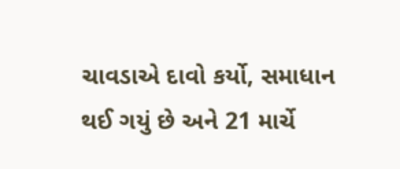ચાવડાએ દાવો કર્યો, સમાધાન થઈ ગયું છે અને 21 માર્ચે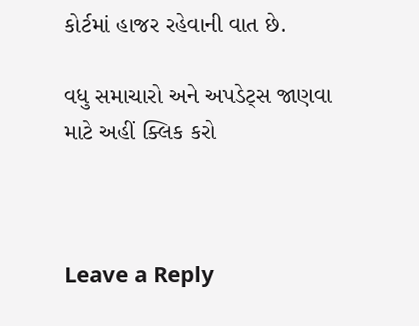કોર્ટમાં હાજર રહેવાની વાત છે.

વધુ સમાચારો અને અપડેટ્સ જાણવા માટે અહીં ક્લિક કરો



Leave a Reply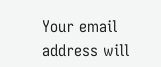Your email address will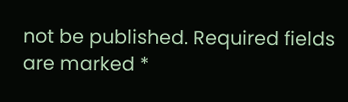not be published. Required fields are marked *